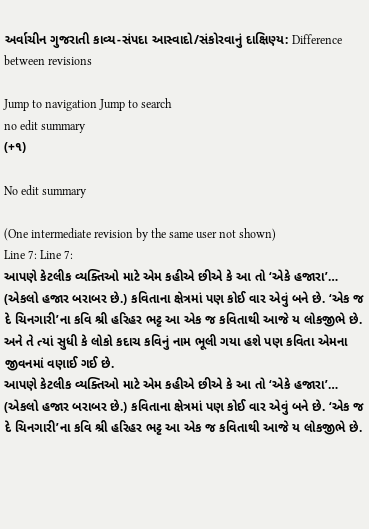અર્વાચીન ગુજરાતી કાવ્ય-સંપદા આસ્વાદો/સંકોરવાનું દાક્ષિણ્ય: Difference between revisions

Jump to navigation Jump to search
no edit summary
(+૧)

No edit summary

(One intermediate revision by the same user not shown)
Line 7: Line 7:
આપણે કેટલીક વ્યક્તિઓ માટે એમ કહીએ છીએ કે આ તો ‘એકે હજારા’… (એકલો હજાર બરાબર છે.) કવિતાના ક્ષેત્રમાં પણ કોઈ વાર એવું બને છે. ‘એક જ દે ચિનગારી’ના કવિ શ્રી હરિહર ભટ્ટ આ એક જ કવિતાથી આજે ય લોકજીભે છે. અને તે ત્યાં સુધી કે લોકો કદાચ કવિનું નામ ભૂલી ગયા હશે પણ કવિતા એમના જીવનમાં વણાઈ ગઈ છે.
આપણે કેટલીક વ્યક્તિઓ માટે એમ કહીએ છીએ કે આ તો ‘એકે હજારા’… (એકલો હજાર બરાબર છે.) કવિતાના ક્ષેત્રમાં પણ કોઈ વાર એવું બને છે. ‘એક જ દે ચિનગારી’ના કવિ શ્રી હરિહર ભટ્ટ આ એક જ કવિતાથી આજે ય લોકજીભે છે.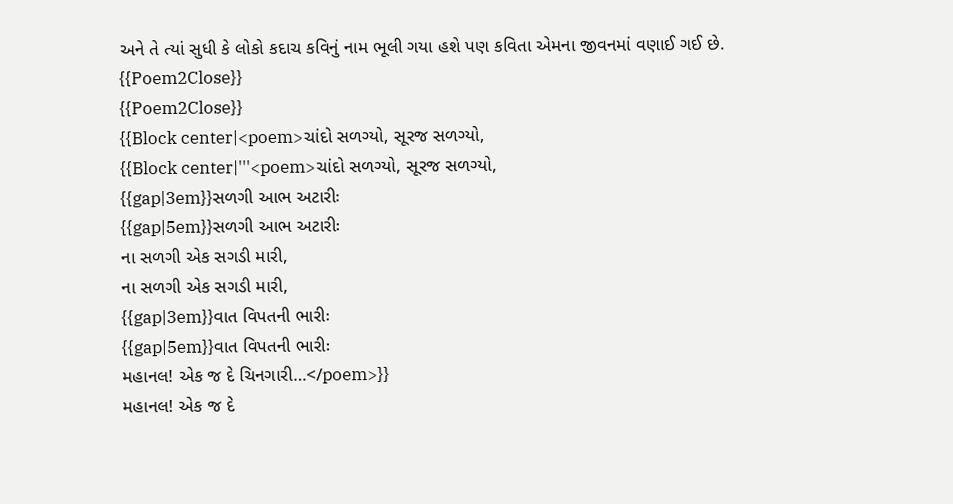અને તે ત્યાં સુધી કે લોકો કદાચ કવિનું નામ ભૂલી ગયા હશે પણ કવિતા એમના જીવનમાં વણાઈ ગઈ છે.
{{Poem2Close}}
{{Poem2Close}}
{{Block center|<poem>ચાંદો સળગ્યો, સૂરજ સળગ્યો,
{{Block center|'''<poem>ચાંદો સળગ્યો, સૂરજ સળગ્યો,
{{gap|3em}}સળગી આભ અટારીઃ
{{gap|5em}}સળગી આભ અટારીઃ
ના સળગી એક સગડી મારી,
ના સળગી એક સગડી મારી,
{{gap|3em}}વાત વિપતની ભારીઃ
{{gap|5em}}વાત વિપતની ભારીઃ
મહાનલ! એક જ દે ચિનગારી…</poem>}}
મહાનલ! એક જ દે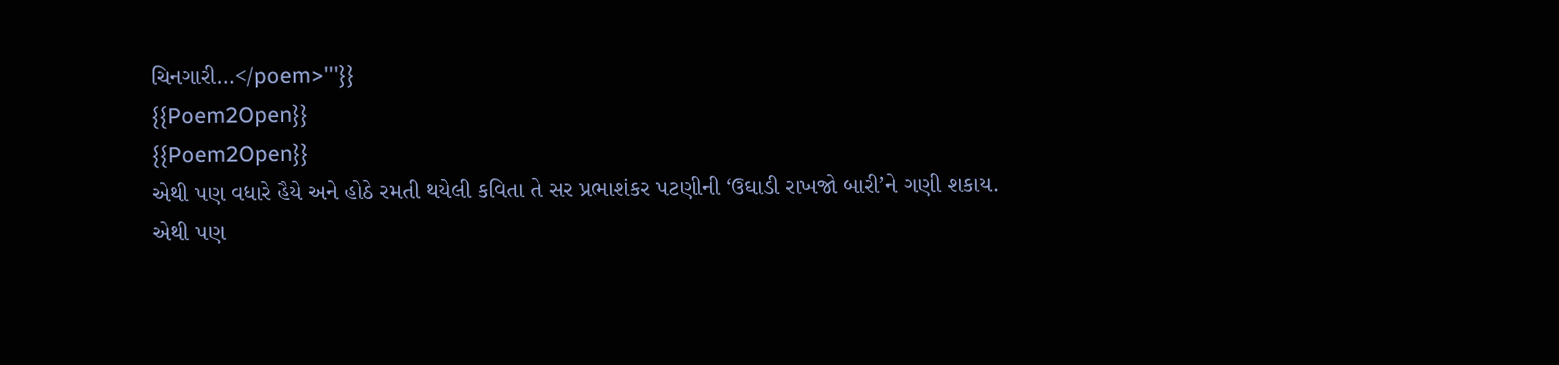ચિનગારી…</poem>'''}}
{{Poem2Open}}
{{Poem2Open}}
એથી પણ વધારે હૈયે અને હોઠે રમતી થયેલી કવિતા તે સર પ્રભાશંકર પટણીની ‘ઉઘાડી રાખજો બારી’ને ગણી શકાય.
એથી પણ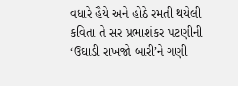વધારે હૈયે અને હોઠે રમતી થયેલી કવિતા તે સર પ્રભાશંકર પટણીની ‘ઉઘાડી રાખજો બારી’ને ગણી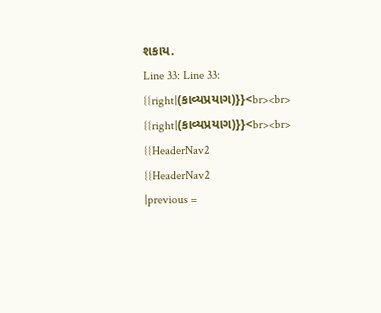શકાય.
Line 33: Line 33:
{{right|(કાવ્યપ્રયાગ)}}<br><br>
{{right|(કાવ્યપ્રયાગ)}}<br><br>
{{HeaderNav2
{{HeaderNav2
|previous =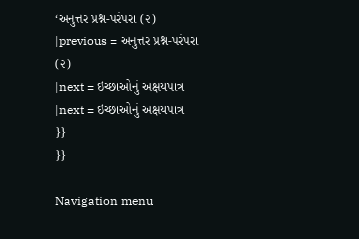‘અનુત્તર પ્રશ્ન-પરંપરા (૨)
|previous = અનુત્તર પ્રશ્ન-પરંપરા (૨)
|next = ઇચ્છાઓનું અક્ષયપાત્ર
|next = ઇચ્છાઓનું અક્ષયપાત્ર
}}
}}

Navigation menu